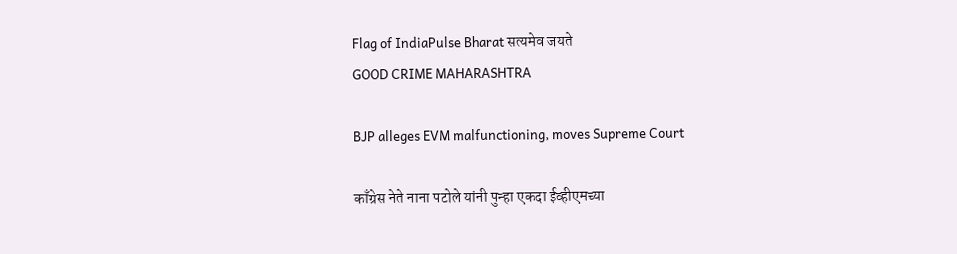Flag of IndiaPulse Bharat सत्यमेव जयते
GOOD CRIME MAHARASHTRA

BJP alleges EVM malfunctioning, moves Supreme Court

काँग्रेस नेते नाना पटोले यांनी पुन्हा एकदा ईव्हीएमच्या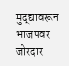मुद्द्यावरून भाजपवर जोरदार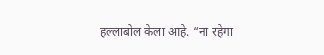हल्लाबोल केला आहे. “ना रहेगा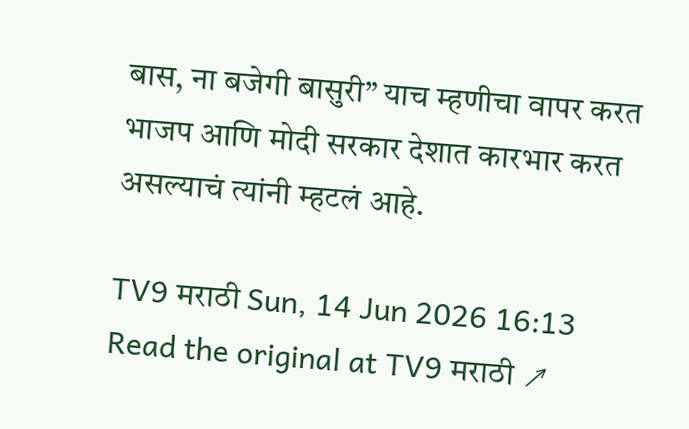बास, ना बजेगी बासुरी” याच म्हणीचा वापर करत भाजप आणि मोदी सरकार देशात कारभार करत असल्याचं त्यांनी म्हटलं आहे.

TV9 मराठी Sun, 14 Jun 2026 16:13
Read the original at TV9 मराठी ↗